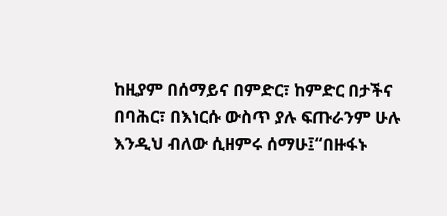ከዚያም በሰማይና በምድር፣ ከምድር በታችና በባሕር፣ በእነርሱ ውስጥ ያሉ ፍጡራንም ሁሉ እንዲህ ብለው ሲዘምሩ ሰማሁ፤“በዙፋኑ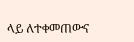ላይ ለተቀመጠውና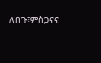ለበጉ፣ምስጋናና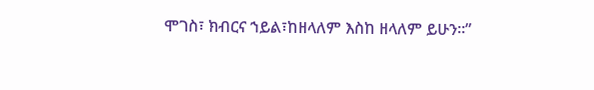ሞገስ፣ ክብርና ኀይል፣ከዘላለም እስከ ዘላለም ይሁን።”